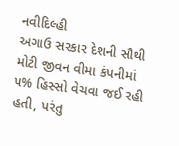નવીદિલ્હી
અગાઉ સરકાર દેશની સૌથી મોટી જીવન વીમા કંપનીમાં ૫% હિસ્સો વેચવા જઈ રહી હતી, પરંતુ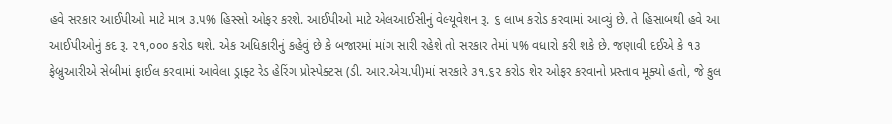હવે સરકાર આઈપીઓ માટે માત્ર ૩.૫% હિસ્સો ઓફર કરશે. આઈપીઓ માટે એલઆઈસીનું વેલ્યૂવેશન રૂ. ૬ લાખ કરોડ કરવામાં આવ્યું છે. તે હિસાબથી હવે આ આઈપીઓનું કદ રૂ. ૨૧,૦૦૦ કરોડ થશે. એક અધિકારીનું કહેવું છે કે બજારમાં માંગ સારી રહેશે તો સરકાર તેમાં ૫% વધારો કરી શકે છે. જણાવી દઈએ કે ૧૩ ફેબ્રુઆરીએ સેબીમાં ફાઈલ કરવામાં આવેલા ડ્રાફ્ટ રેડ હેરિંગ પ્રોસ્પેક્ટસ (ડી. આર.એચ.પી)માં સરકારે ૩૧.૬૨ કરોડ શેર ઓફર કરવાનો પ્રસ્તાવ મૂક્યો હતો, જે કુલ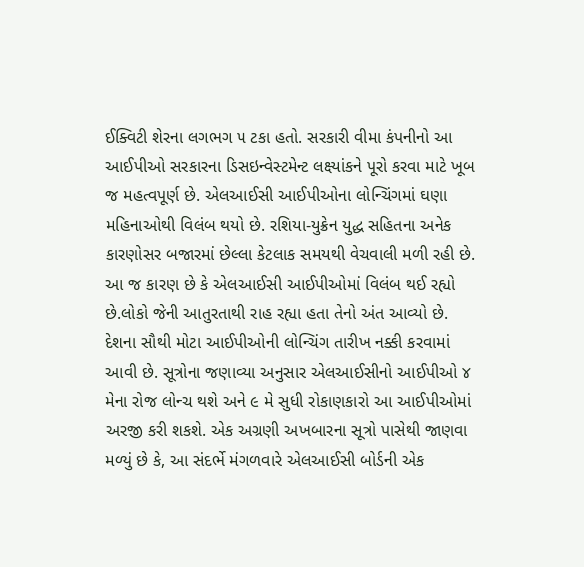ઈક્વિટી શેરના લગભગ ૫ ટકા હતો. સરકારી વીમા કંપનીનો આ આઈપીઓ સરકારના ડિસઇન્વેસ્ટમેન્ટ લક્ષ્યાંકને પૂરો કરવા માટે ખૂબ જ મહત્વપૂર્ણ છે. એલઆઈસી આઈપીઓના લોન્ચિંગમાં ઘણા મહિનાઓથી વિલંબ થયો છે. રશિયા-યુક્રેન યુદ્ધ સહિતના અનેક કારણોસર બજારમાં છેલ્લા કેટલાક સમયથી વેચવાલી મળી રહી છે. આ જ કારણ છે કે એલઆઈસી આઈપીઓમાં વિલંબ થઈ રહ્યો છે.લોકો જેની આતુરતાથી રાહ રહ્યા હતા તેનો અંત આવ્યો છે. દેશના સૌથી મોટા આઈપીઓની લોન્ચિંગ તારીખ નક્કી કરવામાં આવી છે. સૂત્રોના જણાવ્યા અનુસાર એલઆઈસીનો આઈપીઓ ૪ મેના રોજ લોન્ચ થશે અને ૯ મે સુધી રોકાણકારો આ આઈપીઓમાં અરજી કરી શકશે. એક અગ્રણી અખબારના સૂત્રો પાસેથી જાણવા મળ્યું છે કે, આ સંદર્ભે મંગળવારે એલઆઈસી બોર્ડની એક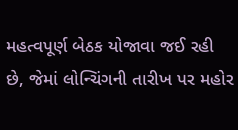મહત્વપૂર્ણ બેઠક યોજાવા જઈ રહી છે, જેમાં લોન્ચિંગની તારીખ પર મહોર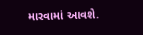મારવામાં આવશે.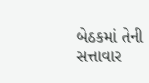બેઠકમાં તેની સત્તાવાર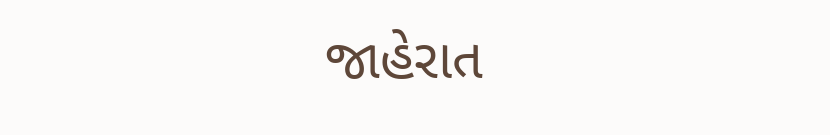જાહેરાત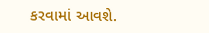કરવામાં આવશે.